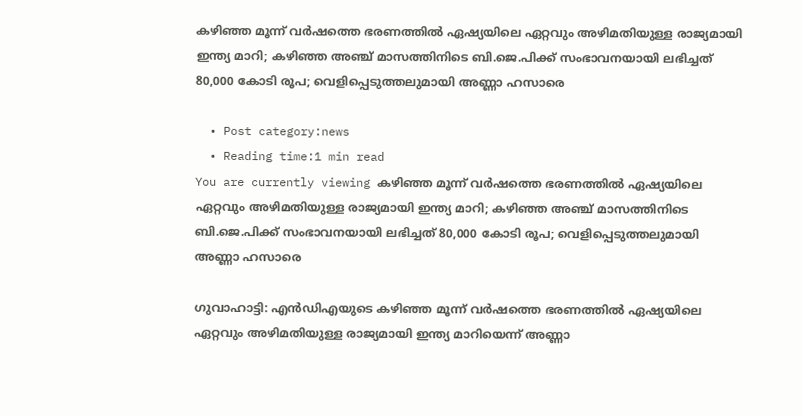കഴിഞ്ഞ മൂന്ന് വര്‍ഷത്തെ ഭരണത്തില്‍ ഏഷ്യയിലെ ഏറ്റവും അഴിമതിയുള്ള രാജ്യമായി ഇന്ത്യ മാറി; കഴിഞ്ഞ അഞ്ച് മാസത്തിനിടെ ബി.ജെ.പിക്ക് സംഭാവനയായി ലഭിച്ചത് 80,000 കോടി രൂപ; വെളിപ്പെടുത്തലുമായി അണ്ണാ ഹസാരെ

  • Post category:news
  • Reading time:1 min read
You are currently viewing കഴിഞ്ഞ മൂന്ന് വര്‍ഷത്തെ ഭരണത്തില്‍ ഏഷ്യയിലെ ഏറ്റവും അഴിമതിയുള്ള രാജ്യമായി ഇന്ത്യ മാറി; കഴിഞ്ഞ അഞ്ച് മാസത്തിനിടെ ബി.ജെ.പിക്ക് സംഭാവനയായി ലഭിച്ചത് 80,000 കോടി രൂപ; വെളിപ്പെടുത്തലുമായി അണ്ണാ ഹസാരെ

ഗുവാഹാട്ടി: എന്‍ഡിഎയുടെ കഴിഞ്ഞ മൂന്ന് വര്‍ഷത്തെ ഭരണത്തില്‍ ഏഷ്യയിലെ ഏറ്റവും അഴിമതിയുള്ള രാജ്യമായി ഇന്ത്യ മാറിയെന്ന് അണ്ണാ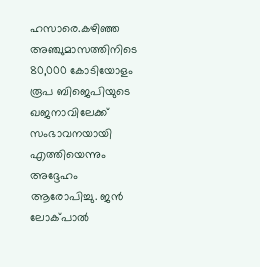ഹസാരെ.കഴിഞ്ഞ അഞ്ചുമാസത്തിനിടെ 80,000 കോടിയോളം രൂപ ബിജെപിയുടെ ഖജനാവിലേക്ക് സംഭാവനയായി എത്തിയെന്നും അദ്ദേഹം ആരോപിച്ചു. ജന്‍ ലോക്പാല്‍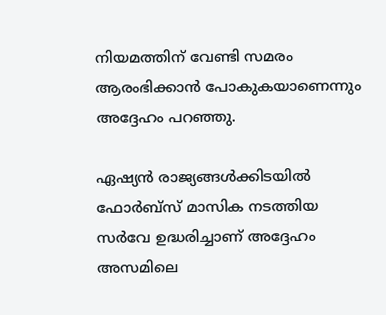നിയമത്തിന് വേണ്ടി സമരം ആരംഭിക്കാന്‍ പോകുകയാണെന്നും അദ്ദേഹം പറഞ്ഞു.

ഏഷ്യന്‍ രാജ്യങ്ങള്‍ക്കിടയില്‍ ഫോര്‍ബ്‌സ് മാസിക നടത്തിയ സര്‍വേ ഉദ്ധരിച്ചാണ് അദ്ദേഹം അസമിലെ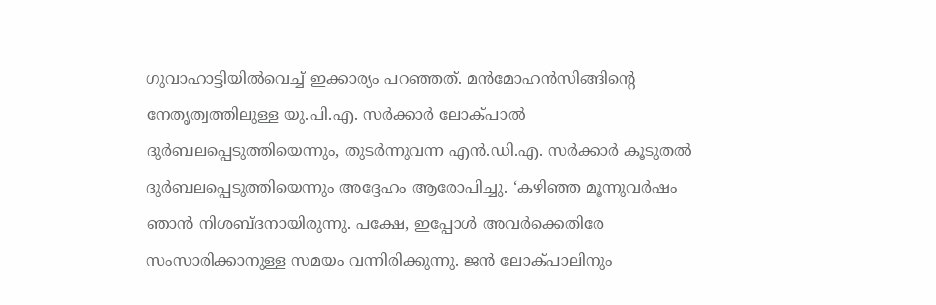ഗുവാഹാട്ടിയില്‍വെച്ച് ഇക്കാര്യം പറഞ്ഞത്. മന്‍മോഹന്‍സിങ്ങിന്റെ നേതൃത്വത്തിലുള്ള യു.പി.എ. സര്‍ക്കാര്‍ ലോക്പാല്‍ ദുര്‍ബലപ്പെടുത്തിയെന്നും, തുടര്‍ന്നുവന്ന എന്‍.ഡി.എ. സര്‍ക്കാര്‍ കൂടുതല്‍ ദുര്‍ബലപ്പെടുത്തിയെന്നും അദ്ദേഹം ആരോപിച്ചു. ‘കഴിഞ്ഞ മൂന്നുവര്‍ഷം ഞാന്‍ നിശബ്ദനായിരുന്നു. പക്ഷേ, ഇപ്പോള്‍ അവര്‍ക്കെതിരേ സംസാരിക്കാനുള്ള സമയം വന്നിരിക്കുന്നു. ജന്‍ ലോക്പാലിനും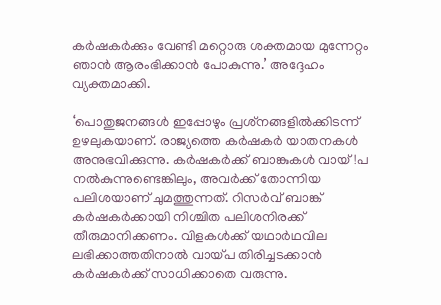കര്‍ഷകര്‍ക്കും വേണ്ടി മറ്റൊരു ശക്തമായ മുന്നേറ്റം ഞാന്‍ ആരംഭിക്കാന്‍ പോകുന്നു.’ അദ്ദേഹം വ്യക്തമാക്കി.

‘പൊതുജനങ്ങള്‍ ഇപ്പോഴും പ്രശ്‌നങ്ങളില്‍ക്കിടന്ന് ഉഴലുകയാണ്. രാജ്യത്തെ കര്‍ഷകര്‍ യാതനകള്‍ അനുഭവിക്കുന്നു. കര്‍ഷകര്‍ക്ക് ബാങ്കുകള്‍ വായ്!പ നല്‍കുന്നുണ്ടെങ്കിലും, അവര്‍ക്ക് തോന്നിയ പലിശയാണ് ചുമത്തുന്നത്. റിസര്‍വ് ബാങ്ക് കര്‍ഷകര്‍ക്കായി നിശ്ചിത പലിശനിരക്ക് തീരുമാനിക്കണം. വിളകള്‍ക്ക് യഥാര്‍ഥവില ലഭിക്കാത്തതിനാല്‍ വായ്പ തിരിച്ചടക്കാന്‍ കര്‍ഷകര്‍ക്ക് സാധിക്കാതെ വരുന്നു.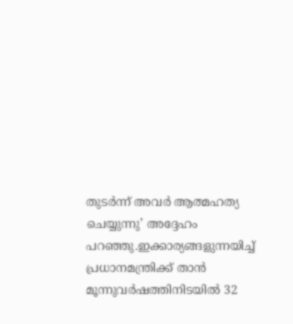തുടര്‍ന്ന് അവര്‍ ആത്മഹത്യ ചെയ്യുന്നു’ അദ്ദേഹം പറഞ്ഞു.ഇക്കാര്യങ്ങളുന്നയിച്ച് പ്രധാനമന്ത്രിക്ക് താന്‍ മൂന്നുവര്‍ഷത്തിനിടയില്‍ 32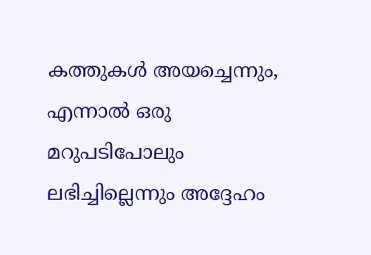കത്തുകള്‍ അയച്ചെന്നും, എന്നാല്‍ ഒരു മറുപടിപോലും ലഭിച്ചില്ലെന്നും അദ്ദേഹം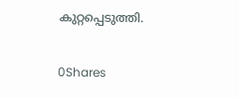കുറ്റപ്പെടുത്തി.

0Shares